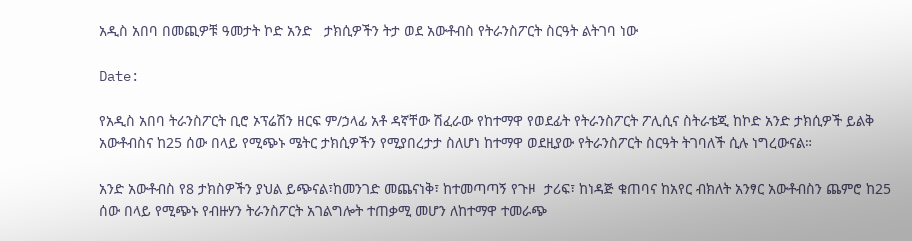አዲስ አበባ በመጪዎቹ ዓመታት ኮድ አንድ   ታክሲዎችን ትታ ወደ አውቶብስ የትራንስፖርት ስርዓት ልትገባ ነው

Date:

የአዲስ አበባ ትራንስፖርት ቢሮ ኦፕሬሽን ዘርፍ ም/ኃላፊ አቶ ዳኛቸው ሽፈራው የከተማዋ የወደፊት የትራንስፖርት ፖሊሲና ስትራቴጂ ከኮድ አንድ ታክሲዎች ይልቅ አውቶብስና ከ25 ሰው በላይ የሚጭኑ ሜትር ታክሲዎችን የሚያበረታታ ስለሆነ ከተማዋ ወደዚያው የትራንስፖርት ስርዓት ትገባለች ሲሉ ነግረውናል።

አንድ አውቶብስ የ8 ታክስዎችን ያህል ይጭናል፣ከመንገድ መጨናነቅ፣ ከተመጣጣኝ የጉዞ  ታሪፍ፣ ከነዳጅ ቁጠባና ከአየር ብክለት አንፃር አውቶብስን ጨምሮ ከ25 ሰው በላይ የሚጭኑ የብዙሃን ትራንስፖርት አገልግሎት ተጠቃሚ መሆን ለከተማዋ ተመራጭ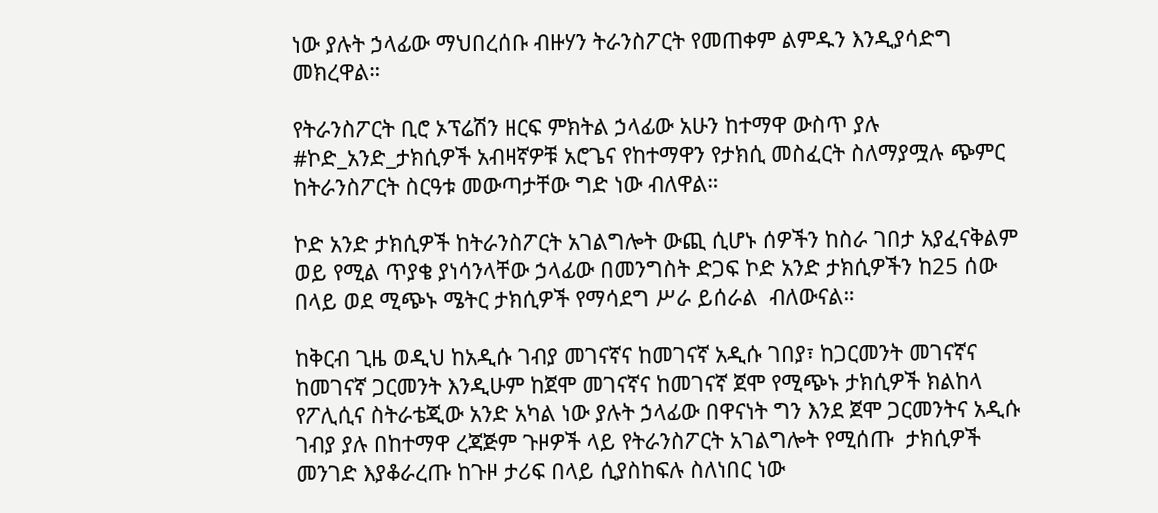ነው ያሉት ኃላፊው ማህበረሰቡ ብዙሃን ትራንስፖርት የመጠቀም ልምዱን እንዲያሳድግ መክረዋል።

የትራንስፖርት ቢሮ ኦፕሬሽን ዘርፍ ምክትል ኃላፊው አሁን ከተማዋ ውስጥ ያሉ #ኮድ_አንድ_ታክሲዎች አብዛኛዎቹ አሮጌና የከተማዋን የታክሲ መስፈርት ስለማያሟሉ ጭምር ከትራንስፖርት ስርዓቱ መውጣታቸው ግድ ነው ብለዋል።

ኮድ አንድ ታክሲዎች ከትራንስፖርት አገልግሎት ውጪ ሲሆኑ ሰዎችን ከስራ ገበታ አያፈናቅልም ወይ የሚል ጥያቄ ያነሳንላቸው ኃላፊው በመንግስት ድጋፍ ኮድ አንድ ታክሲዎችን ከ25 ሰው በላይ ወደ ሚጭኑ ሜትር ታክሲዎች የማሳደግ ሥራ ይሰራል  ብለውናል።

ከቅርብ ጊዜ ወዲህ ከአዲሱ ገብያ መገናኛና ከመገናኛ አዲሱ ገበያ፣ ከጋርመንት መገናኛና ከመገናኛ ጋርመንት እንዲሁም ከጀሞ መገናኛና ከመገናኛ ጀሞ የሚጭኑ ታክሲዎች ክልከላ የፖሊሲና ስትራቴጂው አንድ አካል ነው ያሉት ኃላፊው በዋናነት ግን እንደ ጀሞ ጋርመንትና አዲሱ ገብያ ያሉ በከተማዋ ረጃጅም ጉዞዎች ላይ የትራንስፖርት አገልግሎት የሚሰጡ  ታክሲዎች መንገድ እያቆራረጡ ከጉዞ ታሪፍ በላይ ሲያስከፍሉ ስለነበር ነው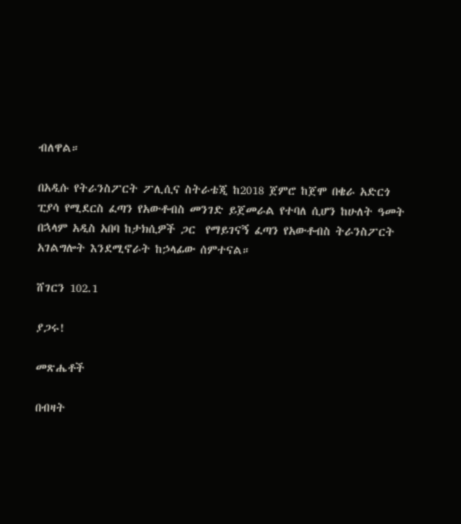ብለዋል።

በአዲሱ የትራንስፖርት ፖሊሲና ስትራቴጂ ከ2018 ጀምሮ ከጀሞ በቄራ አድርጎ ፒያሳ የሚደርስ ፈጣን የአውቶብስ መንገድ ይጀመራል የተባለ ሲሆን ከሁለት ዓመት በኋላም አዲስ አበባ ከታክሲዎች ጋር  የማይገናኝ ፈጣን የአውቶብስ ትራንስፖርት አገልግሎት እንደሚኖራት ከኃላፊው ሰምተናል።

ሸገርን 102.1

ያጋሩ!

መጽሔቶች

በብዛት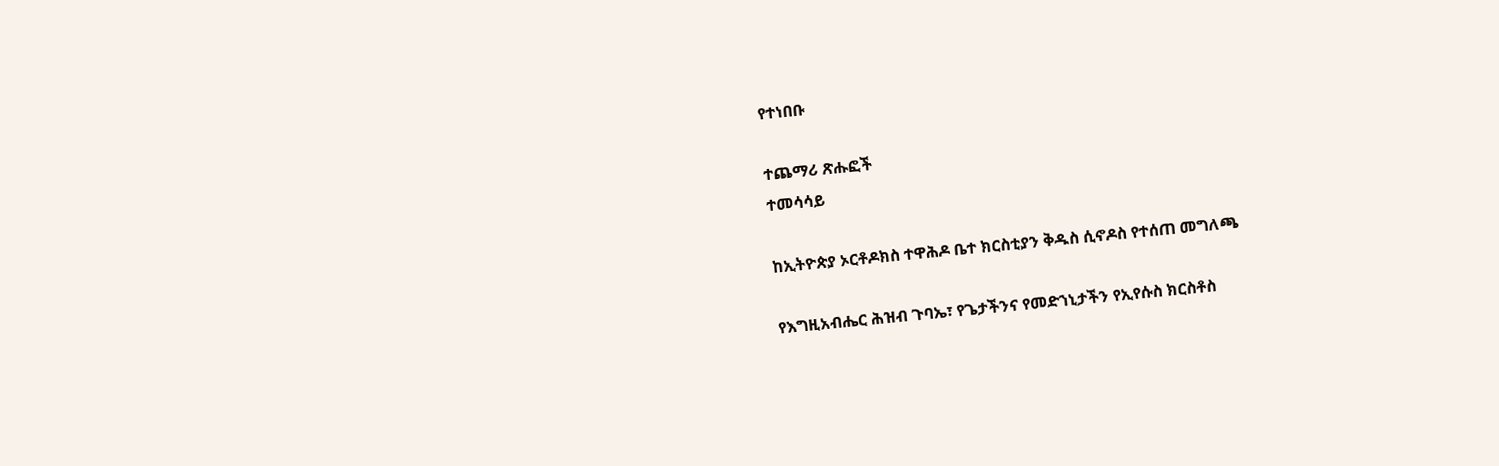የተነበቡ

ተጨማሪ ጽሑፎች
ተመሳሳይ

ከኢትዮጵያ ኦርቶዶክስ ተዋሕዶ ቤተ ክርስቲያን ቅዱስ ሲኖዶስ የተሰጠ መግለጫ

የእግዚአብሔር ሕዝብ ጉባኤ፣ የጌታችንና የመድኀኒታችን የኢየሱስ ክርስቶስ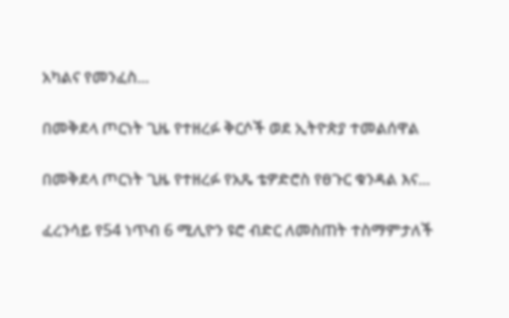አካልና የመንፈስ...

በመቅደላ ጦርነት ጊዜ የተዘረፉ ቅርሶች ወደ ኢትዮጵያ ተመልሰዋል

በመቅደላ ጦርነት ጊዜ የተዘረፉ የአጼ ቴዎድሮስ የፀጉር ቁንዳል እና...

ፈረንሳይ የ54 ነጥብ 6 ሚሊዮን ዩሮ ብድር ለመስጠት ተስማምታለች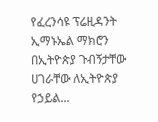የፈረንሳዩ ፕሬዚዳንት ኢማኑኤል ማክሮን በኢትዮጵያ ጉብኝታቸው ሀገራቸው ለኢትዮጵያ የኃይል...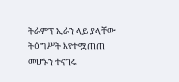ትራምፕ ኢራን ላይ ያላቸው ትዕግሥት እየተሟጠጠ መሆኑን ተናገሩ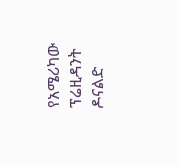የአሜሪካው ፕሬዚዳንት ዶናልድ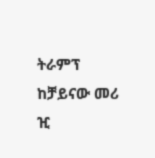ትራምፕ ከቻይናው መሪ ዢ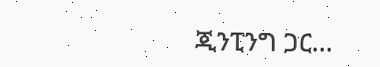ጂንፒንግ ጋር...